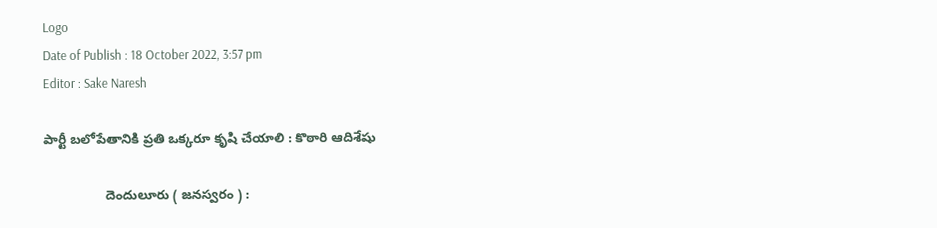Logo
Date of Publish : 18 October 2022, 3:57 pm
Editor : Sake Naresh

పార్టీ బలోపేతానికి ప్రతి ఒక్కరూ కృషి చేయాలి : కొఠారి ఆదిశేషు

                 దెందులూరు ( జనస్వరం ) :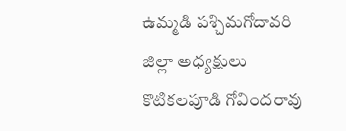ఉమ్మడి పశ్చిమగోదావరి జిల్లా అధ్యక్షులు కొటికలపూడి గోవిందరావు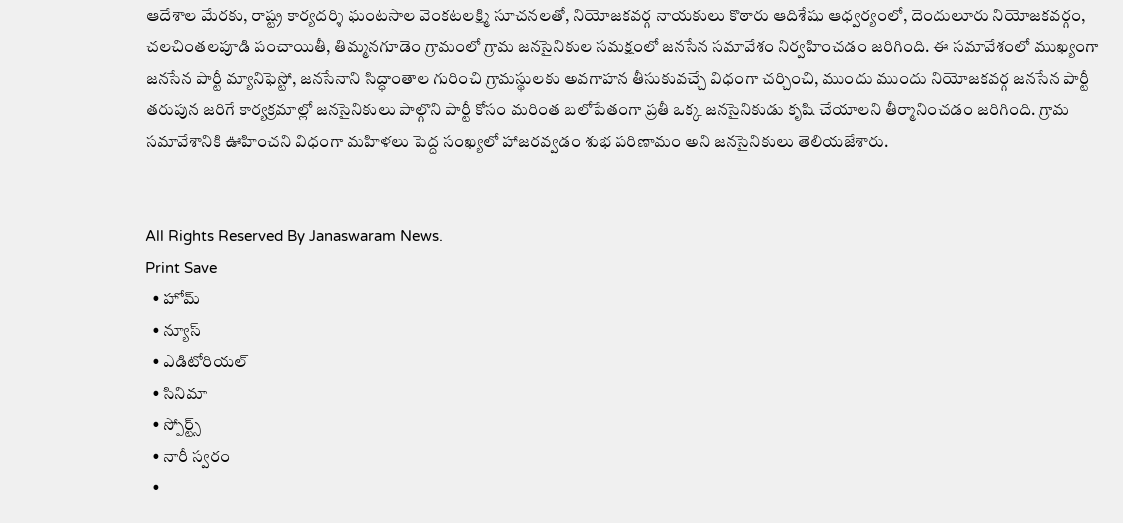ఆదేశాల మేరకు, రాష్ట్ర కార్యదర్శి ఘంటసాల వెంకటలక్ష్మి సూచనలతో, నియోజకవర్గ నాయకులు కొఠారు ఆదిశేషు ఆధ్వర్యంలో, దెందులూరు నియోజకవర్గం, చలచింతలపూడి పంచాయితీ, తిమ్మనగూడెం గ్రామంలో గ్రామ జనసైనికుల సమక్షంలో జనసేన సమావేశం నిర్వహించడం జరిగింది. ఈ సమావేశంలో ముఖ్యంగా జనసేన పార్టీ మ్యానిఫెస్టో, జనసేనాని సిద్ధాంతాల గురించి గ్రామస్థులకు అవగాహన తీసుకువచ్చే విధంగా చర్చించి, ముందు ముందు నియోజకవర్గ జనసేన పార్టీ తరుపున జరిగే కార్యక్రమాల్లో జనసైనికులు పాల్గొని పార్టీ కోసం మరింత బలోపేతంగా ప్రతీ ఒక్క జనసైనికుడు కృషి చేయాలని తీర్మానించడం జరిగింది. గ్రామ సమావేశానికి ఊహించని విధంగా మహిళలు పెద్ద సంఖ్యలో హాజరవ్వడం శుభ పరిణామం అని జనసైనికులు తెలియజేశారు.


All Rights Reserved By Janaswaram News.
Print Save
  • హోమ్
  • న్యూస్
  • ఎడిటోరియల్
  • సినిమా
  • స్పోర్ట్స్
  • నారీ స్వరం
  •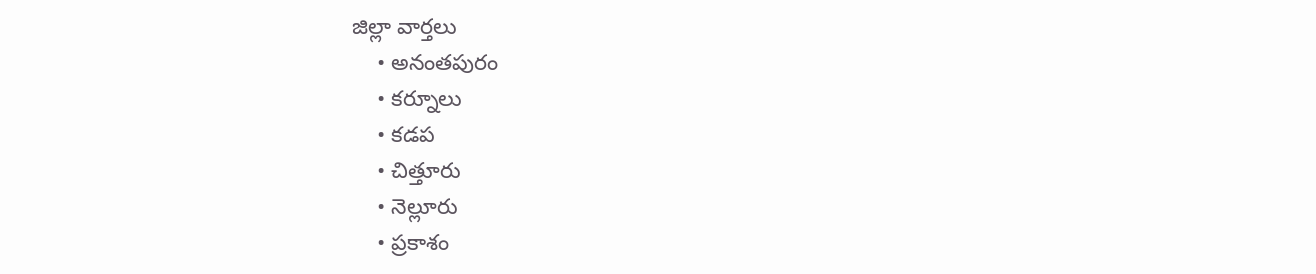జిల్లా వార్తలు
    • అనంతపురం
    • కర్నూలు
    • కడప
    • చిత్తూరు
    • నెల్లూరు
    • ప్రకాశం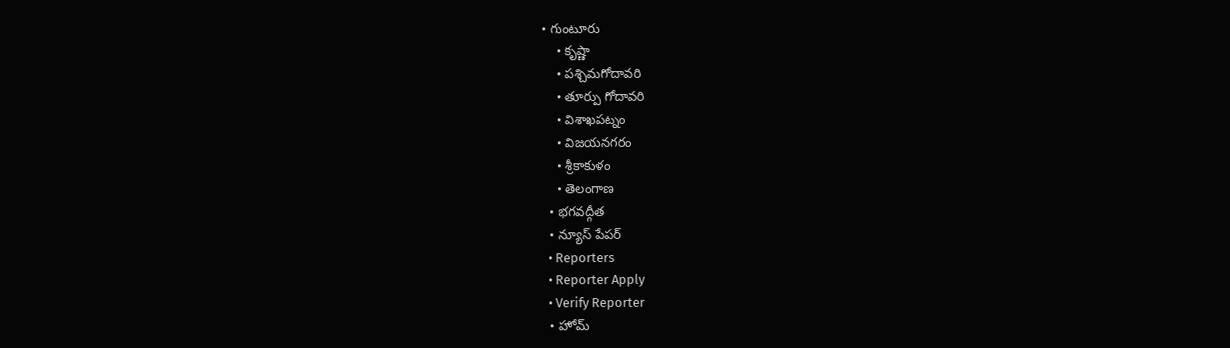• గుంటూరు
    • కృష్ణా
    • పశ్చిమగోదావరి
    • తూర్పు గోదావరి
    • విశాఖపట్నం
    • విజయనగరం
    • శ్రీకాకుళం
    • తెలంగాణ
  • భగవద్గీత
  • న్యూస్ పేపర్
  • Reporters
  • Reporter Apply
  • Verify Reporter
  • హోమ్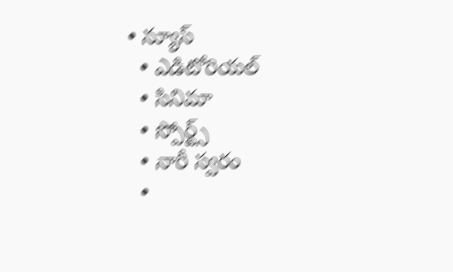• న్యూస్
  • ఎడిటోరియల్
  • సినిమా
  • స్పోర్ట్స్
  • నారీ స్వరం
  •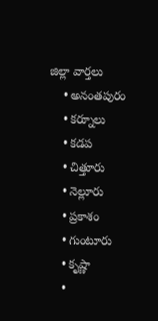జిల్లా వార్తలు
    • అనంతపురం
    • కర్నూలు
    • కడప
    • చిత్తూరు
    • నెల్లూరు
    • ప్రకాశం
    • గుంటూరు
    • కృష్ణా
    •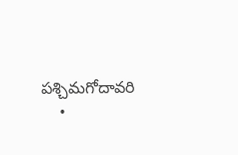పశ్చిమగోదావరి
    •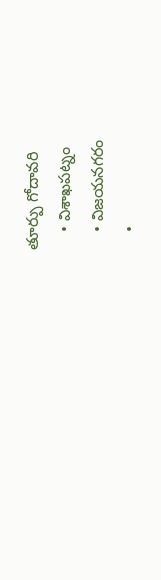తూర్పు గోదావరి
    • విశాఖపట్నం
    • విజయనగరం
    •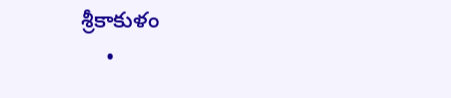శ్రీకాకుళం
    •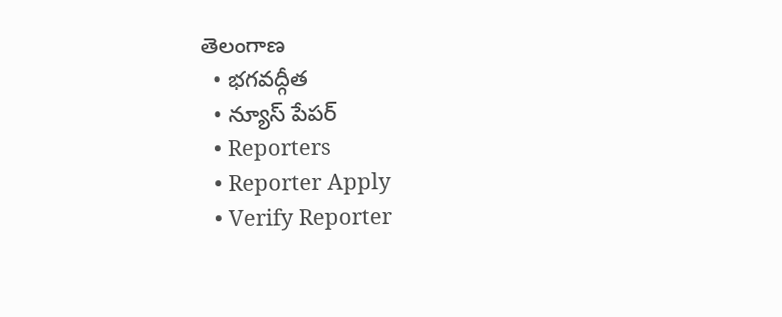తెలంగాణ
  • భగవద్గీత
  • న్యూస్ పేపర్
  • Reporters
  • Reporter Apply
  • Verify Reporter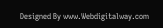Designed By www.Webdigitalway.com